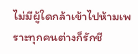ไม่มีผู้ใดกล้าเข้าไปห้ามเพราะทุกคนต่างก็รักชี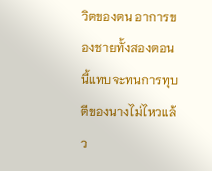วิตของตน อาการของชายทั้งสองตอนนี้แทบจะทนการทุบตีของนางไม่ไหวแล้ว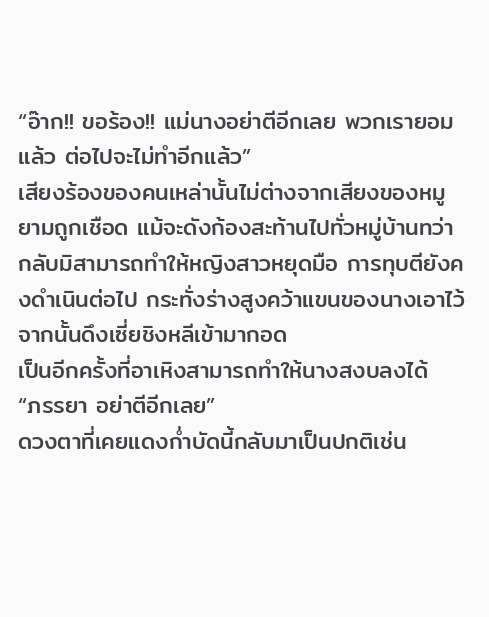“อ๊าก!! ขอร้อง!! แม่นางอย่าตีอีกเลย พวกเรายอมแล้ว ต่อไปจะไม่ทำอีกแล้ว”
เสียงร้องของคนเหล่านั้นไม่ต่างจากเสียงของหมูยามถูกเชือด แม้จะดังก้องสะท้านไปทั่วหมู่บ้านทว่ากลับมิสามารถทำให้หญิงสาวหยุดมือ การทุบตียังคงดำเนินต่อไป กระทั่งร่างสูงคว้าแขนของนางเอาไว้ จากนั้นดึงเซี่ยชิงหลีเข้ามากอด
เป็นอีกครั้งที่อาเหิงสามารถทำให้นางสงบลงได้
“ภรรยา อย่าตีอีกเลย”
ดวงตาที่เคยแดงก่ำบัดนี้กลับมาเป็นปกติเช่น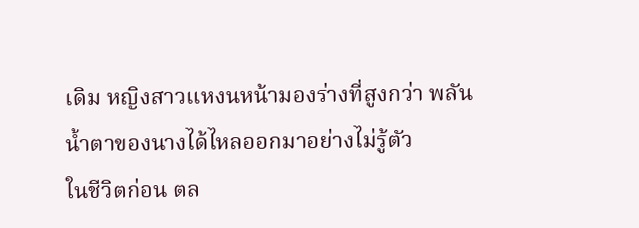เดิม หญิงสาวแหงนหน้ามองร่างที่สูงกว่า พลันน้ำตาของนางได้ไหลออกมาอย่างไม่รู้ตัว
ในชีวิตก่อน ตล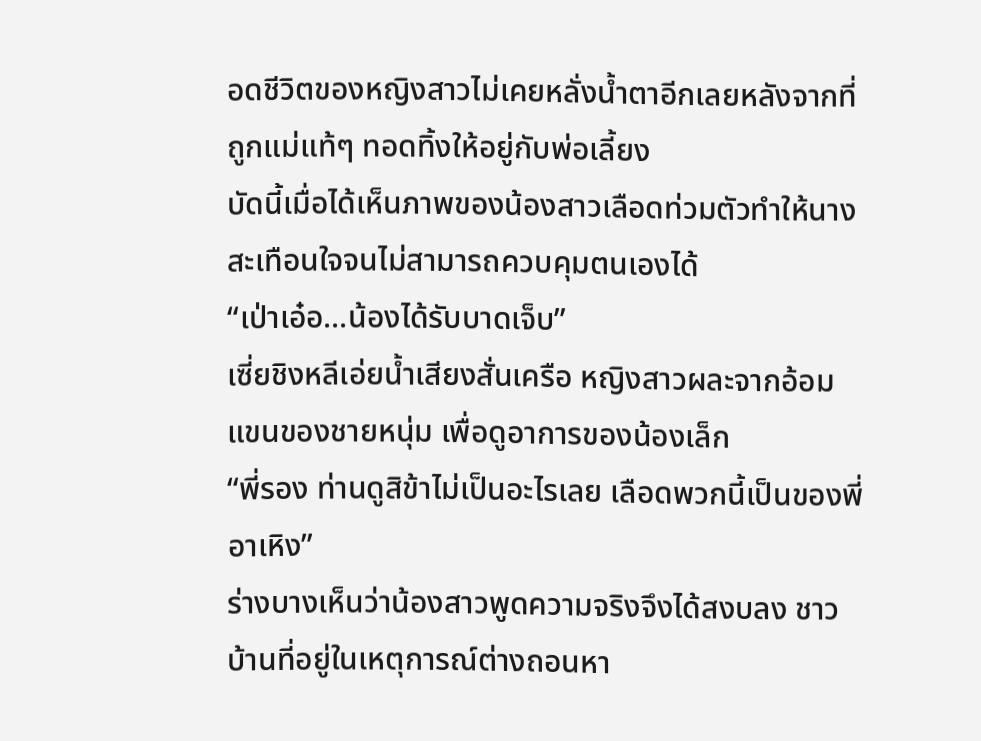อดชีวิตของหญิงสาวไม่เคยหลั่งน้ำตาอีกเลยหลังจากที่ถูกแม่แท้ๆ ทอดทิ้งให้อยู่กับพ่อเลี้ยง
บัดนี้เมื่อได้เห็นภาพของน้องสาวเลือดท่วมตัวทำให้นางสะเทือนใจจนไม่สามารถควบคุมตนเองได้
“เป่าเอ๋อ...น้องได้รับบาดเจ็บ”
เซี่ยชิงหลีเอ่ยน้ำเสียงสั่นเครือ หญิงสาวผละจากอ้อมแขนของชายหนุ่ม เพื่อดูอาการของน้องเล็ก
“พี่รอง ท่านดูสิข้าไม่เป็นอะไรเลย เลือดพวกนี้เป็นของพี่อาเหิง”
ร่างบางเห็นว่าน้องสาวพูดความจริงจึงได้สงบลง ชาวบ้านที่อยู่ในเหตุการณ์ต่างถอนหา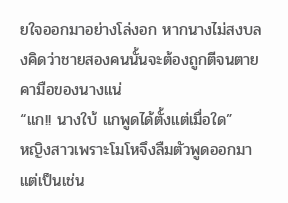ยใจออกมาอย่างโล่งอก หากนางไม่สงบลงคิดว่าชายสองคนนั้นจะต้องถูกตีจนตายคามือของนางแน่
“แก!! นางใบ้ แกพูดได้ตั้งแต่เมื่อใด”
หญิงสาวเพราะโมโหจึงลืมตัวพูดออกมา แต่เป็นเช่น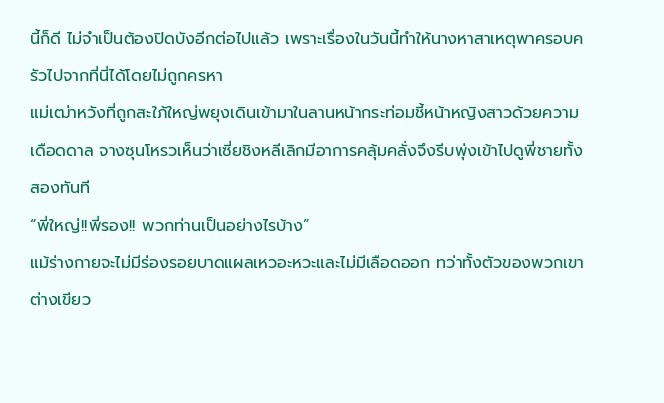นี้ก็ดี ไม่จำเป็นต้องปิดบังอีกต่อไปแล้ว เพราะเรื่องในวันนี้ทำให้นางหาสาเหตุพาครอบครัวไปจากที่นี่ได้โดยไม่ถูกครหา
แม่เฒ่าหวังที่ถูกสะใภ้ใหญ่พยุงเดินเข้ามาในลานหน้ากระท่อมชี้หน้าหญิงสาวด้วยความเดือดดาล จางซุนโหรวเห็นว่าเซี่ยชิงหลีเลิกมีอาการคลุ้มคลั่งจึงรีบพุ่งเข้าไปดูพี่ชายทั้งสองทันที
“พี่ใหญ่!!พี่รอง!! พวกท่านเป็นอย่างไรบ้าง”
แม้ร่างกายจะไม่มีร่องรอยบาดแผลเหวอะหวะและไม่มีเลือดออก ทว่าทั้งตัวของพวกเขาต่างเขียว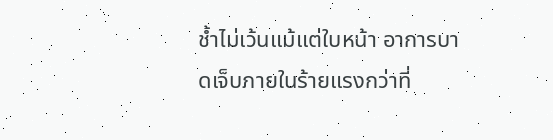ช้ำไม่เว้นแม้แต่ใบหน้า อาการบาดเจ็บภายในร้ายแรงกว่าที่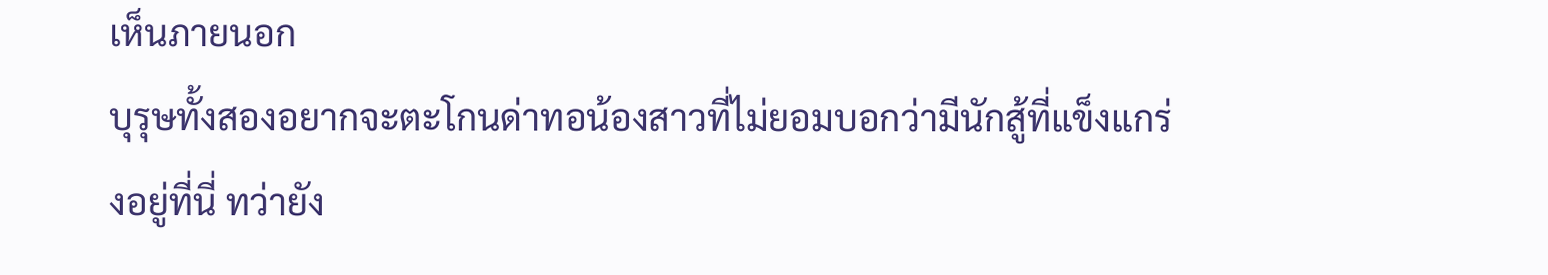เห็นภายนอก
บุรุษทั้งสองอยากจะตะโกนด่าทอน้องสาวที่ไม่ยอมบอกว่ามีนักสู้ที่แข็งแกร่งอยู่ที่นี่ ทว่ายัง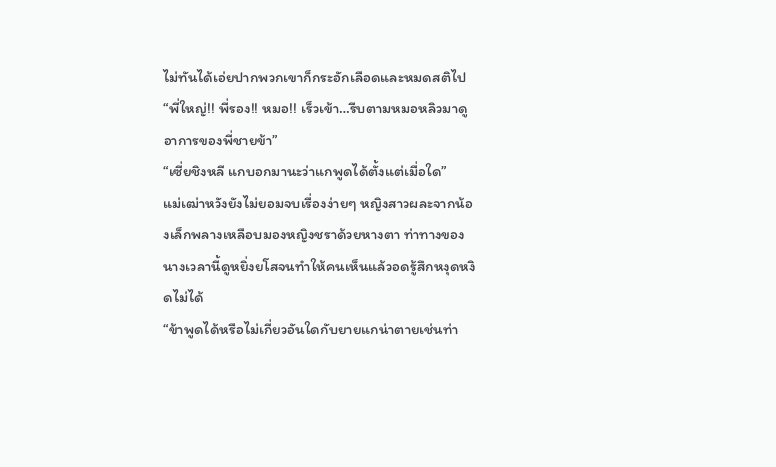ไม่ทันได้เอ่ยปากพวกเขาก็กระอักเลือดและหมดสติไป
“พี่ใหญ่!! พี่รอง!! หมอ!! เร็วเข้า…รีบตามหมอหลิวมาดูอาการของพี่ชายข้า”
“เซี่ยชิงหลี แกบอกมานะว่าแกพูดได้ตั้งแต่เมื่อใด”
แม่เฒ่าหวังยังไม่ยอมจบเรื่องง่ายๆ หญิงสาวผละจากน้องเล็กพลางเหลือบมองหญิงชราด้วยหางตา ท่าทางของนางเวลานี้ดูหยิ่งยโสจนทำให้คนเห็นแล้วอดรู้สึกหงุดหงิดไม่ได้
“ข้าพูดได้หรือไม่เกี่ยวอันใดกับยายแกน่าตายเช่นท่า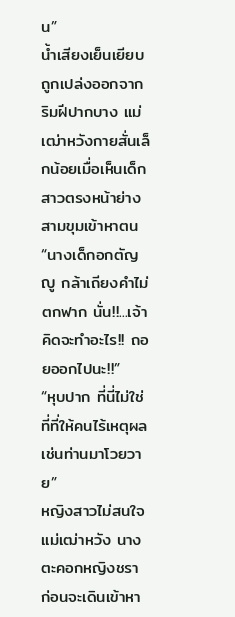น”
น้ำเสียงเย็นเยียบถูกเปล่งออกจากริมฝีปากบาง แม่เฒ่าหวังกายสั่นเล็กน้อยเมื่อเห็นเด็กสาวตรงหน้าย่างสามขุมเข้าหาตน
“นางเด็กอกตัญญู กล้าเถียงคำไม่ตกฟาก นั่น!!...เจ้าคิดจะทำอะไร!! ถอยออกไปนะ!!”
“หุบปาก ที่นี่ไม่ใช่ที่ที่ให้คนไร้เหตุผลเช่นท่านมาโวยวาย”
หญิงสาวไม่สนใจแม่เฒ่าหวัง นางตะคอกหญิงชรา ก่อนจะเดินเข้าหา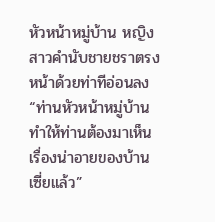หัวหน้าหมู่บ้าน หญิงสาวคำนับชายชราตรงหน้าด้วยท่าทีอ่อนลง
“ท่านหัวหน้าหมู่บ้าน ทำให้ท่านต้องมาเห็นเรื่องน่าอายของบ้านเซี่ยแล้ว”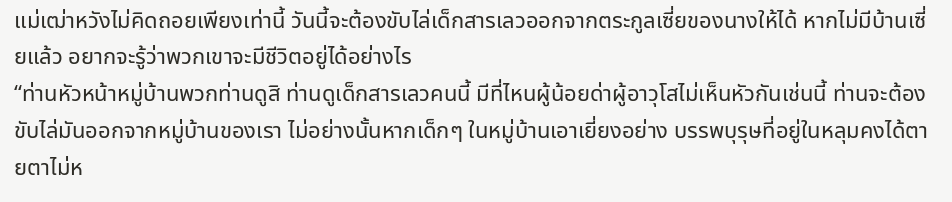แม่เฒ่าหวังไม่คิดถอยเพียงเท่านี้ วันนี้จะต้องขับไล่เด็กสารเลวออกจากตระกูลเซี่ยของนางให้ได้ หากไม่มีบ้านเซี่ยแล้ว อยากจะรู้ว่าพวกเขาจะมีชีวิตอยู่ได้อย่างไร
“ท่านหัวหน้าหมู่บ้านพวกท่านดูสิ ท่านดูเด็กสารเลวคนนี้ มีที่ไหนผู้น้อยด่าผู้อาวุโสไม่เห็นหัวกันเช่นนี้ ท่านจะต้องขับไล่มันออกจากหมู่บ้านของเรา ไม่อย่างนั้นหากเด็กๆ ในหมู่บ้านเอาเยี่ยงอย่าง บรรพบุรุษที่อยู่ในหลุมคงได้ตายตาไม่ห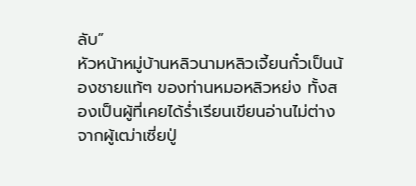ลับ”
หัวหน้าหมู่บ้านหลิวนามหลิวเจี้ยนกั๋วเป็นน้องชายแท้ๆ ของท่านหมอหลิวหย่ง ทั้งสองเป็นผู้ที่เคยได้ร่ำเรียนเขียนอ่านไม่ต่างจากผู้เฒ่าเซี่ยปู่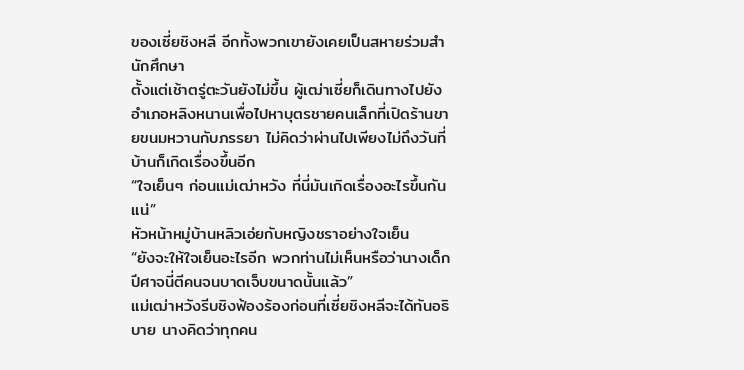ของเซี่ยชิงหลี อีกทั้งพวกเขายังเคยเป็นสหายร่วมสำนักศึกษา
ตั้งแต่เช้าตรู่ตะวันยังไม่ขึ้น ผู้เฒ่าเซี่ยก็เดินทางไปยังอำเภอหลิงหนานเพื่อไปหาบุตรชายคนเล็กที่เปิดร้านขายขนมหวานกับภรรยา ไม่คิดว่าผ่านไปเพียงไม่ถึงวันที่บ้านก็เกิดเรื่องขึ้นอีก
“ใจเย็นๆ ก่อนแม่เฒ่าหวัง ที่นี่มันเกิดเรื่องอะไรขึ้นกันแน่”
หัวหน้าหมู่บ้านหลิวเอ่ยกับหญิงชราอย่างใจเย็น
“ยังจะให้ใจเย็นอะไรอีก พวกท่านไม่เห็นหรือว่านางเด็กปีศาจนี่ตีคนจนบาดเจ็บขนาดนั้นแล้ว”
แม่เฒ่าหวังรีบชิงฟ้องร้องก่อนที่เซี่ยชิงหลีจะได้ทันอธิบาย นางคิดว่าทุกคน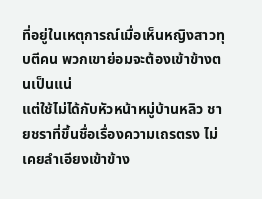ที่อยู่ในเหตุการณ์เมื่อเห็นหญิงสาวทุบตีคน พวกเขาย่อมจะต้องเข้าข้างตนเป็นแน่
แต่ใช้ไม่ได้กับหัวหน้าหมู่บ้านหลิว ชายชราที่ขึ้นชื่อเรื่องความเถรตรง ไม่เคยลำเอียงเข้าข้าง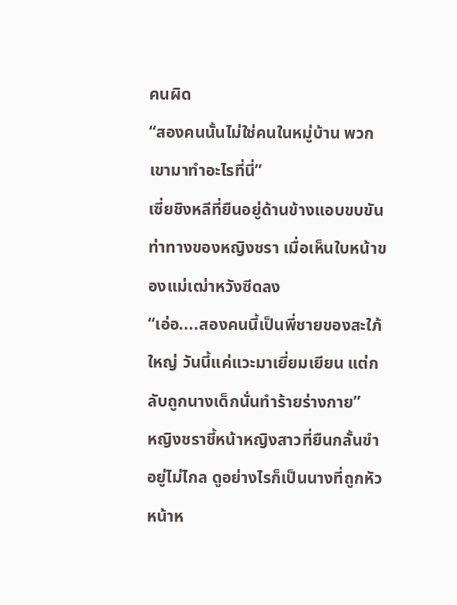คนผิด
“สองคนนั้นไม่ใช่คนในหมู่บ้าน พวกเขามาทำอะไรที่นี่”
เซี่ยชิงหลีที่ยืนอยู่ด้านข้างแอบขบขันท่าทางของหญิงชรา เมื่อเห็นใบหน้าของแม่เฒ่าหวังซีดลง
“เอ่อ....สองคนนี้เป็นพี่ชายของสะใภ้ใหญ่ วันนี้แค่แวะมาเยี่ยมเยียน แต่กลับถูกนางเด็กนั่นทำร้ายร่างกาย”
หญิงชราชี้หน้าหญิงสาวที่ยืนกลั้นขำอยู่ไม่ไกล ดูอย่างไรก็เป็นนางที่ถูกหัวหน้าห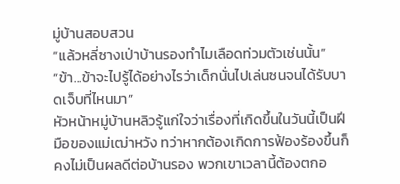มู่บ้านสอบสวน
“แล้วหลี่ซางเป่าบ้านรองทำไมเลือดท่วมตัวเช่นนั้น”
“ข้า...ข้าจะไปรู้ได้อย่างไรว่าเด็กนั่นไปเล่นซนจนได้รับบาดเจ็บที่ไหนมา”
หัวหน้าหมู่บ้านหลิวรู้แก่ใจว่าเรื่องที่เกิดขึ้นในวันนี้เป็นฝีมือของแม่เฒ่าหวัง ทว่าหากต้องเกิดการฟ้องร้องขึ้นก็คงไม่เป็นผลดีต่อบ้านรอง พวกเขาเวลานี้ต้องตกอ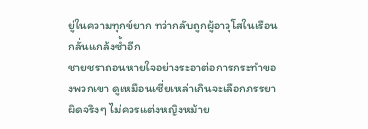ยู่ในความทุกข์ยาก ทว่ากลับถูกผู้อาวุโสในเรือนกลั่นแกล้งซ้ำอีก
ชายชราถอนหายใจอย่างระอาต่อการกระทำของพวกเขา ดูเหมือนเซี่ยเหล่าเกินจะเลือกภรรยาผิดจริงๆ ไม่ควรแต่งหญิงหม้าย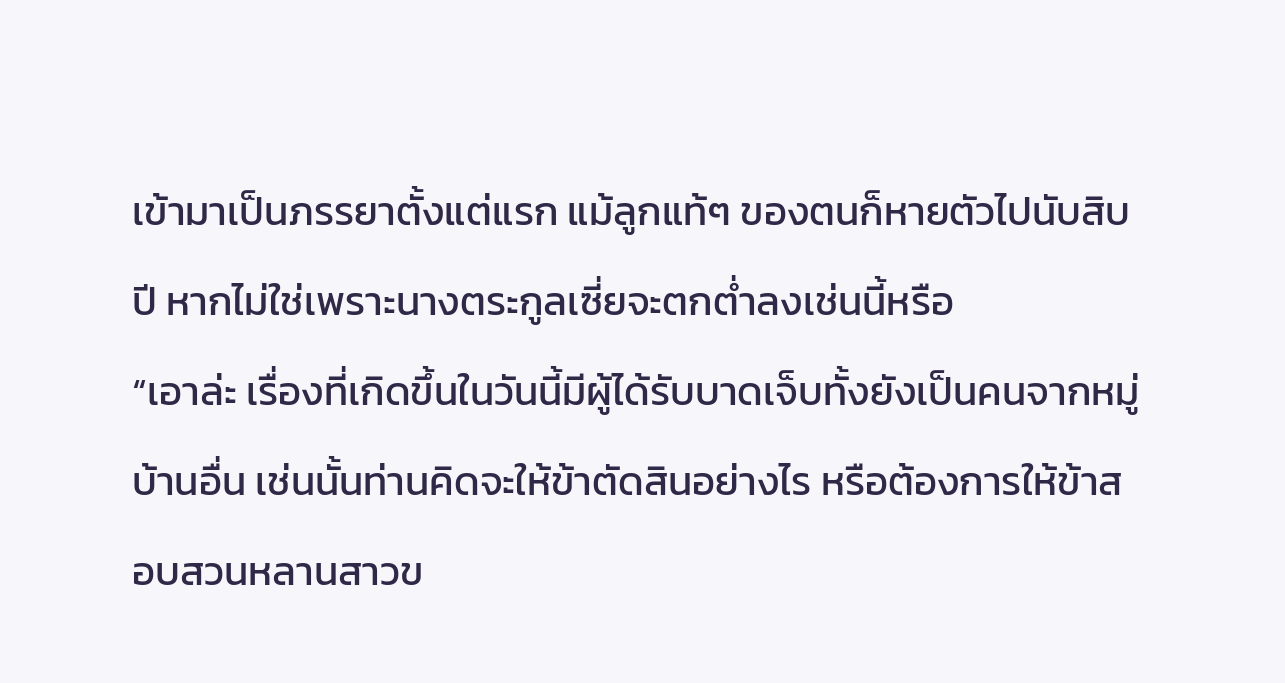เข้ามาเป็นภรรยาตั้งแต่แรก แม้ลูกแท้ๆ ของตนก็หายตัวไปนับสิบปี หากไม่ใช่เพราะนางตระกูลเซี่ยจะตกต่ำลงเช่นนี้หรือ
“เอาล่ะ เรื่องที่เกิดขึ้นในวันนี้มีผู้ได้รับบาดเจ็บทั้งยังเป็นคนจากหมู่บ้านอื่น เช่นนั้นท่านคิดจะให้ข้าตัดสินอย่างไร หรือต้องการให้ข้าสอบสวนหลานสาวข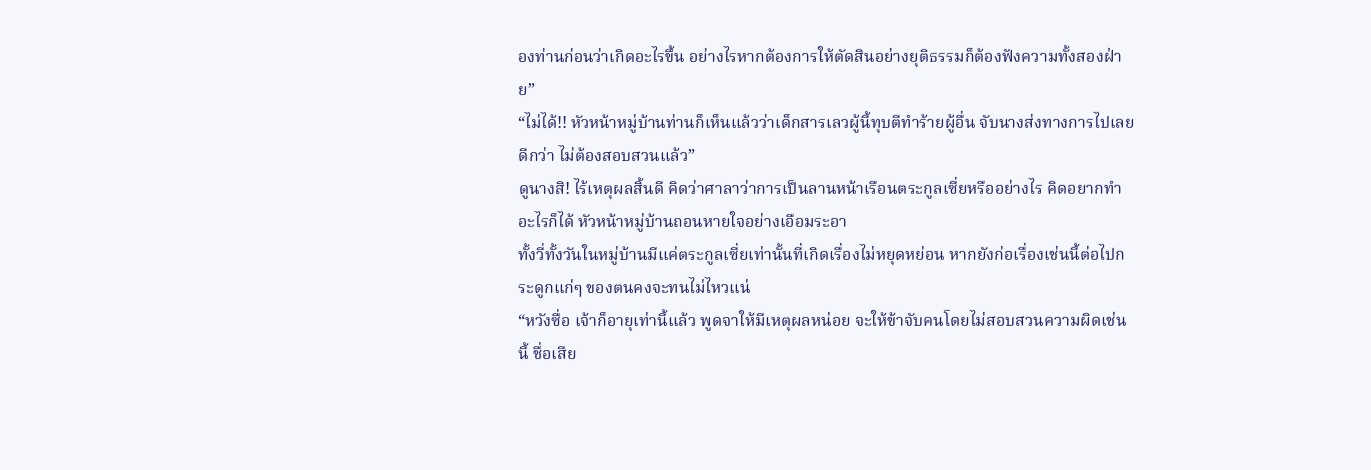องท่านก่อนว่าเกิดอะไรขึ้น อย่างไรหากต้องการให้ตัดสินอย่างยุติธรรมก็ต้องฟังความทั้งสองฝ่าย”
“ไม่ได้!! หัวหน้าหมู่บ้านท่านก็เห็นแล้วว่าเด็กสารเลวผู้นี้ทุบตีทำร้ายผู้อื่น จับนางส่งทางการไปเลยดีกว่า ไม่ต้องสอบสวนแล้ว”
ดูนางสิ! ไร้เหตุผลสิ้นดี คิดว่าศาลาว่าการเป็นลานหน้าเรือนตระกูลเซี่ยหรืออย่างไร คิดอยากทำอะไรก็ได้ หัวหน้าหมู่บ้านถอนหายใจอย่างเอือมระอา
ทั้งวี่ทั้งวันในหมู่บ้านมีแค่ตระกูลเซี่ยเท่านั้นที่เกิดเรื่องไม่หยุดหย่อน หากยังก่อเรื่องเช่นนี้ต่อไปกระดูกแก่ๆ ของตนคงจะทนไม่ไหวแน่
“หวังซื่อ เจ้าก็อายุเท่านี้แล้ว พูดจาให้มีเหตุผลหน่อย จะให้ข้าจับคนโดยไม่สอบสวนความผิดเช่นนี้ ชื่อเสีย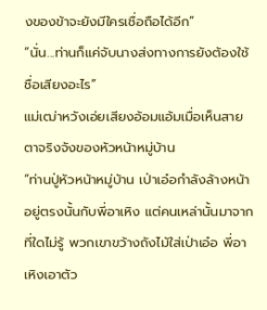งของข้าจะยังมีใครเชื่อถือได้อีก”
“นั่น...ท่านก็แค่จับนางส่งทางการยังต้องใช้ชื่อเสียงอะไร”
แม่เฒ่าหวังเอ่ยเสียงอ้อมแอ้มเมื่อเห็นสายตาจริงจังของหัวหน้าหมู่บ้าน
“ท่านปู่หัวหน้าหมู่บ้าน เป่าเอ๋อกำลังล้างหน้าอยู่ตรงนั้นกับพี่อาเหิง แต่คนเหล่านั้นมาจากที่ใดไม่รู้ พวกเขาขว้างถังไม้ใส่เป่าเอ๋อ พี่อาเหิงเอาตัว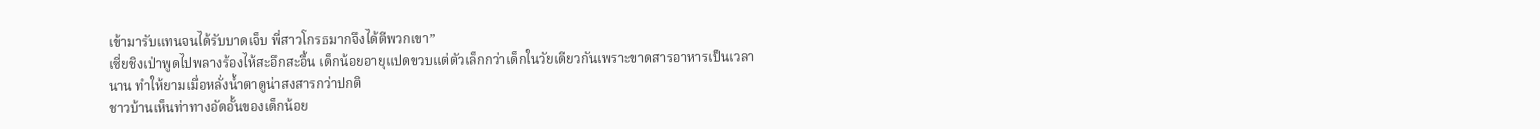เข้ามารับแทนจนได้รับบาดเจ็บ พี่สาวโกรธมากจึงได้ตีพวกเขา”
เซี่ยชิงเป่าพูดไปพลางร้องไห้สะอึกสะอื้น เด็กน้อยอายุแปดขวบแต่ตัวเล็กกว่าเด็กในวัยเดียวกันเพราะขาดสารอาหารเป็นเวลานาน ทำให้ยามเมื่อหลั่งน้ำตาดูน่าสงสารกว่าปกติ
ชาวบ้านเห็นท่าทางอัดอั้นของเด็กน้อย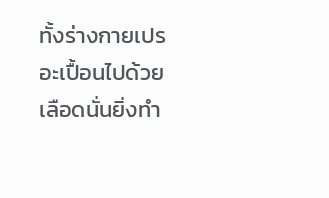ทั้งร่างกายเปรอะเปื้อนไปด้วยเลือดนั่นยิ่งทำ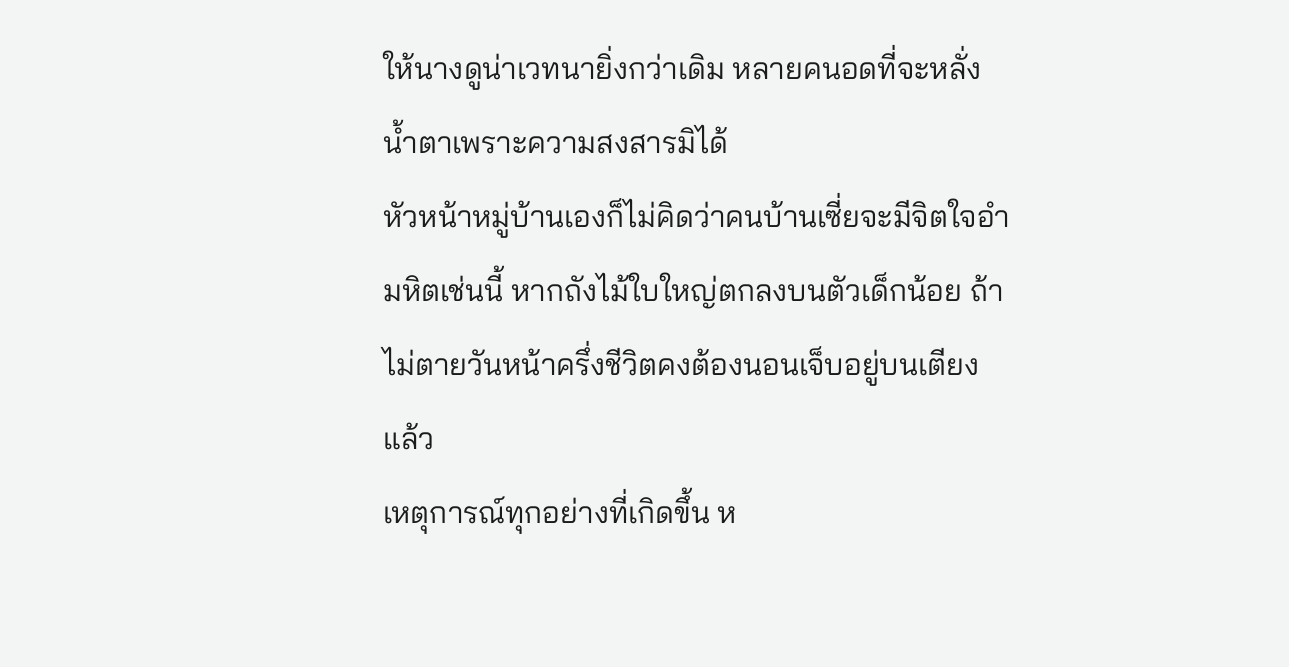ให้นางดูน่าเวทนายิ่งกว่าเดิม หลายคนอดที่จะหลั่งน้ำตาเพราะความสงสารมิได้
หัวหน้าหมู่บ้านเองก็ไม่คิดว่าคนบ้านเซี่ยจะมีจิตใจอำมหิตเช่นนี้ หากถังไม้ใบใหญ่ตกลงบนตัวเด็กน้อย ถ้าไม่ตายวันหน้าครึ่งชีวิตคงต้องนอนเจ็บอยู่บนเตียงแล้ว
เหตุการณ์ทุกอย่างที่เกิดขึ้น ห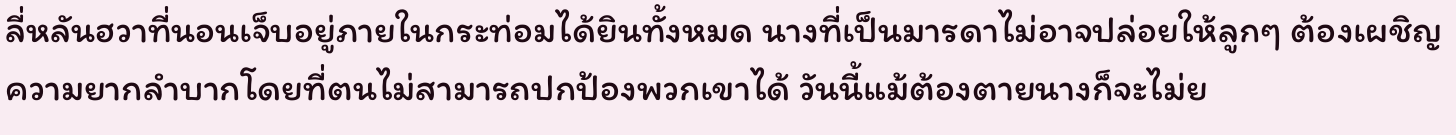ลี่หลันฮวาที่นอนเจ็บอยู่ภายในกระท่อมได้ยินทั้งหมด นางที่เป็นมารดาไม่อาจปล่อยให้ลูกๆ ต้องเผชิญความยากลำบากโดยที่ตนไม่สามารถปกป้องพวกเขาได้ วันนี้แม้ต้องตายนางก็จะไม่ย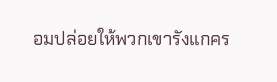อมปล่อยให้พวกเขารังแกคร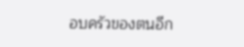อบครัวของตนอีก